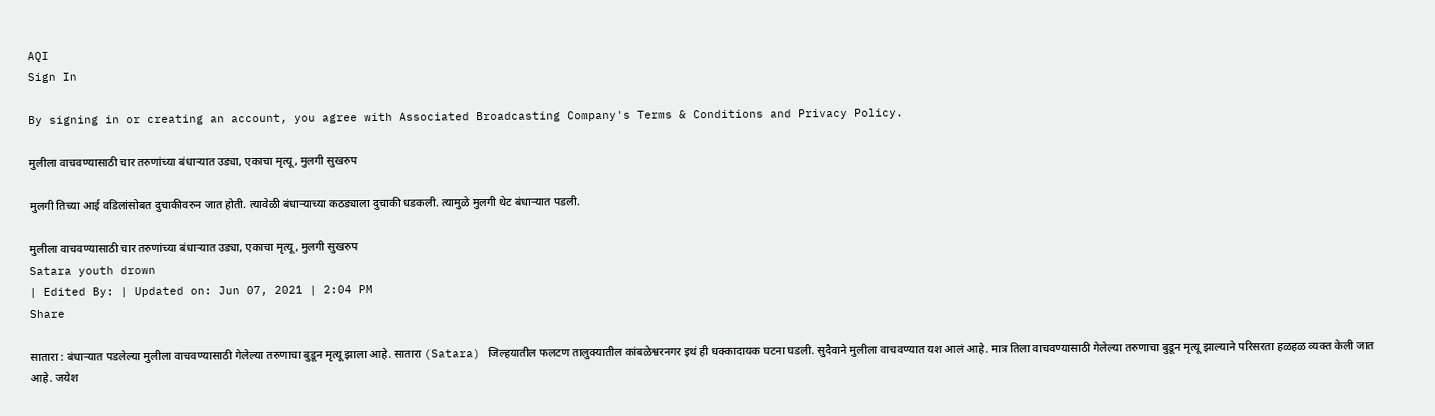AQI
Sign In

By signing in or creating an account, you agree with Associated Broadcasting Company's Terms & Conditions and Privacy Policy.

मुलीला वाचवण्यासाठी चार तरुणांच्या बंधाऱ्यात उड्या, एकाचा मृत्यू, मुलगी सुखरुप

मुलगी तिच्या आई वडिलांसोबत दुचाकीवरुन जात होती. त्यावेळी बंधाऱ्याच्या कठड्याला दुचाकी धडकली. त्यामुळे मुलगी थेट बंधाऱ्यात पडली.

मुलीला वाचवण्यासाठी चार तरुणांच्या बंधाऱ्यात उड्या, एकाचा मृत्यू, मुलगी सुखरुप
Satara youth drown
| Edited By: | Updated on: Jun 07, 2021 | 2:04 PM
Share

सातारा : बंधाऱ्यात पडलेल्या मुलीला वाचवण्यासाठी गेलेल्या तरुणाचा बुडून मृत्यू झाला आहे. सातारा (Satara) जिल्हयातील फलटण तालुक्यातील कांबळेश्वरनगर इथं ही धक्कादायक घटना घडली. सुदैवाने मुलीला वाचवण्यात यश आलं आहे. मात्र तिला वाचवण्यासाठी गेलेल्या तरुणाचा बुडून मृत्यू झाल्याने परिसरता हळहळ व्यक्त केली जात आहे. जयेश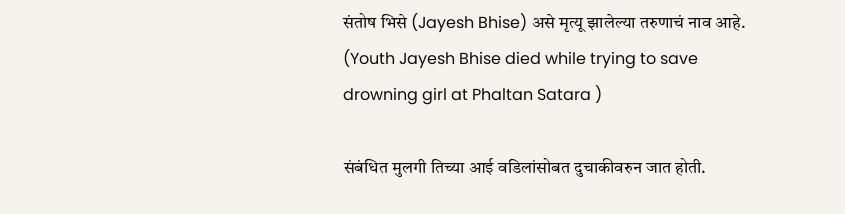संतोष भिसे (Jayesh Bhise) असे मृत्यू झालेल्या तरुणाचं नाव आहे. (Youth Jayesh Bhise died while trying to save drowning girl at Phaltan Satara )

संबंधित मुलगी तिच्या आई वडिलांसोबत दुचाकीवरुन जात होती.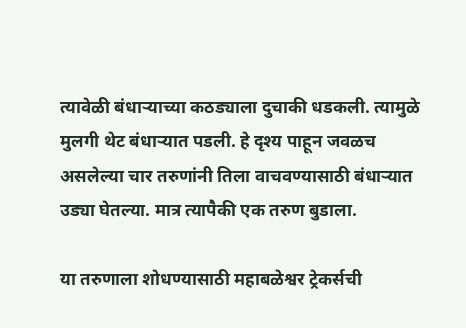त्यावेळी बंधाऱ्याच्या कठड्याला दुचाकी धडकली. त्यामुळे मुलगी थेट बंधाऱ्यात पडली. हे दृश्य पाहून जवळच असलेल्या चार तरुणांनी तिला वाचवण्यासाठी बंधाऱ्यात उड्या घेतल्या. मात्र त्यापैकी एक तरुण बुडाला.

या तरुणाला शोधण्यासाठी महाबळेश्वर ट्रेकर्सची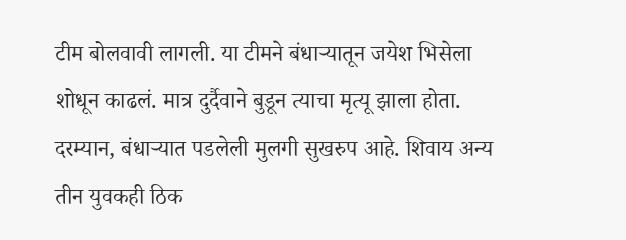टीम बोलवावी लागली. या टीमने बंधाऱ्यातून जयेश भिसेला शोधून काढलं. मात्र दुर्दैवाने बुडून त्याचा मृत्यू झाला होता. दरम्यान, बंधाऱ्यात पडलेली मुलगी सुखरुप आहे. शिवाय अन्य तीन युवकही ठिक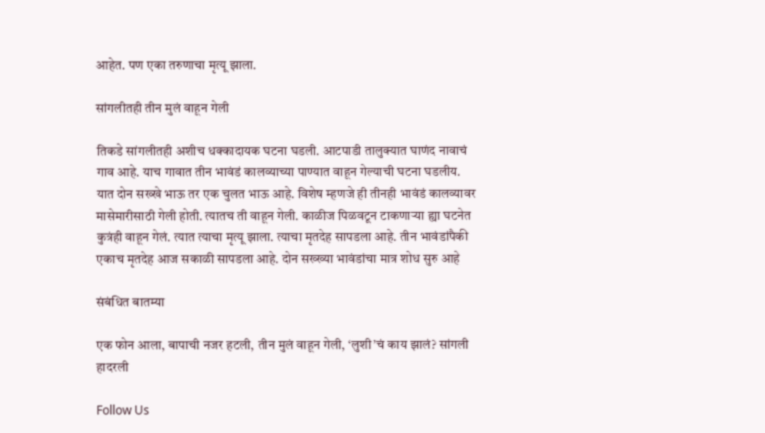आहेत. पण एका तरुणाचा मृत्यू झाला.

सांगलीतही तीन मुलं वाहून गेली

तिकडे सांगलीतही अशीच धक्कादायक घटना घडली. आटपाडी तालुक्यात घाणंद नावाचं गाव आहे. याच गावात तीन भावंडं कालव्याच्या पाण्यात वाहून गेल्याची घटना घडलीय. यात दोन सख्खे भाऊ तर एक चुलत भाऊ आहे. विशेष म्हणजे ही तीनही भावंडं कालव्यावर मासेमारीसाठी गेली होती. त्यातच ती वाहून गेली. काळीज पिळवटून टाकणाऱ्या ह्या घटनेत कुत्रंही वाहून गेलं. त्यात त्याचा मृत्यू झाला. त्याचा मृतदेह सापडला आहे. तीन भावंडांपैकी एकाच मृतदेह आज सकाळी सापडला आहे. दोन सख्ख्या भावंडांचा मात्र शोध सुरु आहे

संबंधित बातम्या

एक फोन आला, बापाची नजर हटली, तीन मुलं वाहून गेली, ‘लुशी’चं काय झालं? सांगली हादरली

Follow Us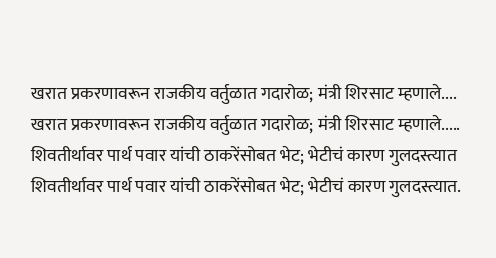खरात प्रकरणावरून राजकीय वर्तुळात गदारोळ; मंत्री शिरसाट म्हणाले....
खरात प्रकरणावरून राजकीय वर्तुळात गदारोळ; मंत्री शिरसाट म्हणाले.....
शिवतीर्थावर पार्थ पवार यांची ठाकरेंसोबत भेट; भेटीचं कारण गुलदस्त्यात
शिवतीर्थावर पार्थ पवार यांची ठाकरेंसोबत भेट; भेटीचं कारण गुलदस्त्यात.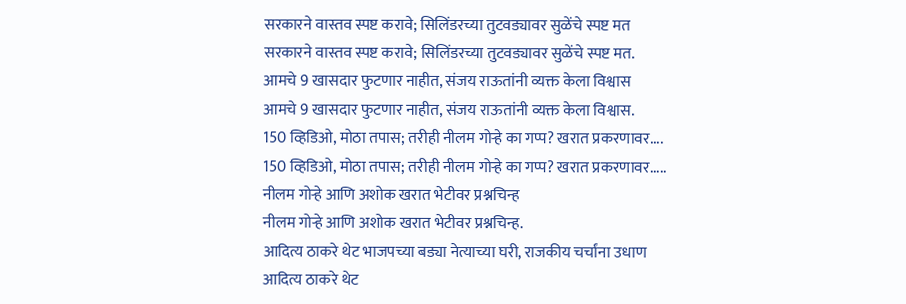सरकारने वास्तव स्पष्ट करावे; सिलिंडरच्या तुटवड्यावर सुळेंचे स्पष्ट मत
सरकारने वास्तव स्पष्ट करावे; सिलिंडरच्या तुटवड्यावर सुळेंचे स्पष्ट मत.
आमचे 9 खासदार फुटणार नाहीत, संजय राऊतांनी व्यक्त केला विश्वास
आमचे 9 खासदार फुटणार नाहीत, संजय राऊतांनी व्यक्त केला विश्वास.
150 व्हिडिओ, मोठा तपास; तरीही नीलम गोऱ्हे का गप्प? खरात प्रकरणावर....
150 व्हिडिओ, मोठा तपास; तरीही नीलम गोऱ्हे का गप्प? खरात प्रकरणावर.....
नीलम गोऱ्हे आणि अशोक खरात भेटीवर प्रश्नचिन्ह
नीलम गोऱ्हे आणि अशोक खरात भेटीवर प्रश्नचिन्ह.
आदित्य ठाकरे थेट भाजपच्या बड्या नेत्याच्या घरी, राजकीय चर्चांना उधाण
आदित्य ठाकरे थेट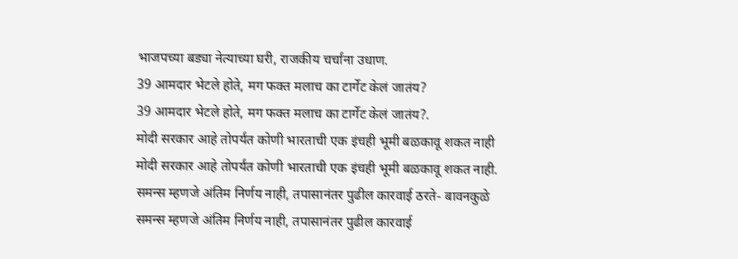भाजपच्या बड्या नेत्याच्या घरी, राजकीय चर्चांना उधाण.
39 आमदार भेटले होते, मग फक्त मलाच का टार्गेट केलं जातंय?
39 आमदार भेटले होते, मग फक्त मलाच का टार्गेट केलं जातंय?.
मोदी सरकार आहे तोपर्यंत कोणी भारताची एक इंचही भूमी बळकावू शकत नाही
मोदी सरकार आहे तोपर्यंत कोणी भारताची एक इंचही भूमी बळकावू शकत नाही.
समन्स म्हणजे अंतिम निर्णय नाही, तपासानंतर पुढील कारवाई ठरते- बावनकुळे
समन्स म्हणजे अंतिम निर्णय नाही, तपासानंतर पुढील कारवाई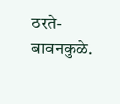ठरते- बावनकुळे.